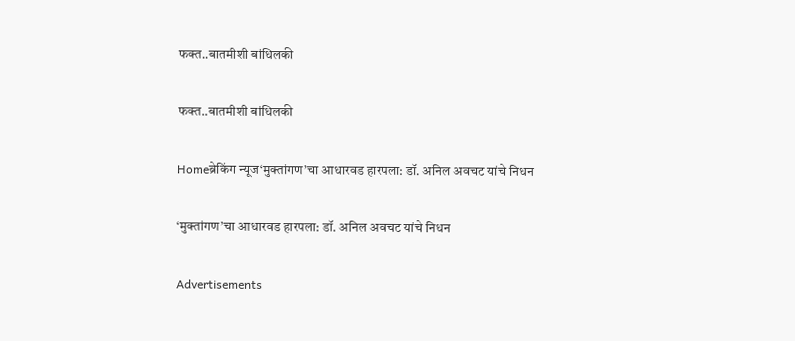फक्त..बातमीशी बांधिलकी

फक्त..बातमीशी बांधिलकी

Homeब्रेकिंग न्यूज‘मुक्तांगण’चा आधारवड हारपला: डॉ. अनिल अवचट यांचे निधन

‘मुक्तांगण’चा आधारवड हारपला: डॉ. अनिल अवचट यांचे निधन

Advertisements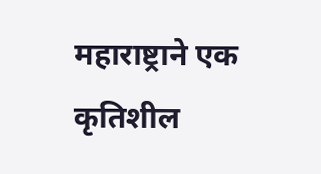महाराष्ट्राने एक कृतिशील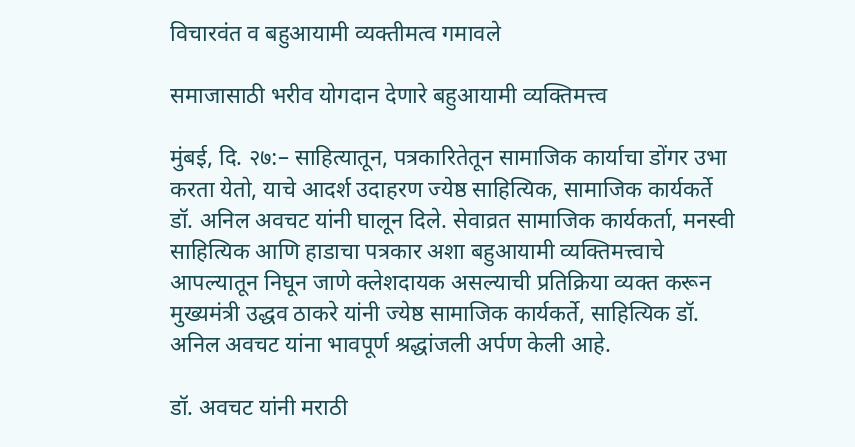विचारवंत व बहुआयामी व्यक्तीमत्व गमावले

समाजासाठी भरीव योगदान देणारे बहुआयामी व्यक्तिमत्त्व

मुंबई, दि. २७:– साहित्यातून, पत्रकारितेतून सामाजिक कार्याचा डोंगर उभा करता येतो, याचे आदर्श उदाहरण ज्येष्ठ साहित्यिक, सामाजिक कार्यकर्ते डॉ. अनिल अवचट यांनी घालून दिले. सेवाव्रत सामाजिक कार्यकर्ता, मनस्वी साहित्यिक आणि हाडाचा पत्रकार अशा बहुआयामी व्यक्तिमत्त्वाचे आपल्यातून निघून जाणे क्लेशदायक असल्याची प्रतिक्रिया व्यक्त करून मुख्यमंत्री उद्धव ठाकरे यांनी ज्येष्ठ सामाजिक कार्यकर्ते, साहित्यिक डॉ. अनिल अवचट यांना भावपूर्ण श्रद्धांजली अर्पण केली आहे.

डॉ. अवचट यांनी मराठी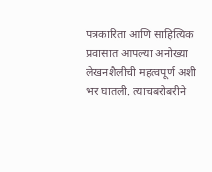पत्रकारिता आणि साहित्यिक प्रवासात आपल्या अनोख्या लेखनशैलीची महत्वपूर्ण अशी भर घातली. त्याचबरोबरीने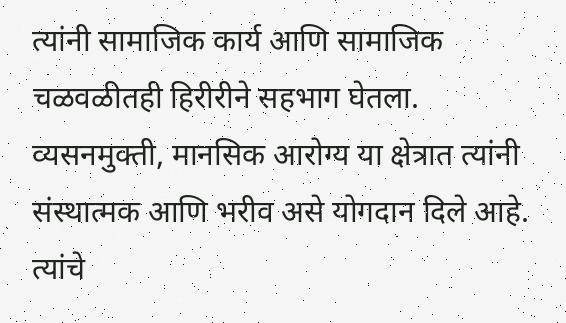त्यांनी सामाजिक कार्य आणि सामाजिक चळवळीतही हिरीरीने सहभाग घेतला. व्यसनमुक्ती, मानसिक आरोग्य या क्षेत्रात त्यांनी संस्थात्मक आणि भरीव असे योगदान दिले आहे. त्यांचे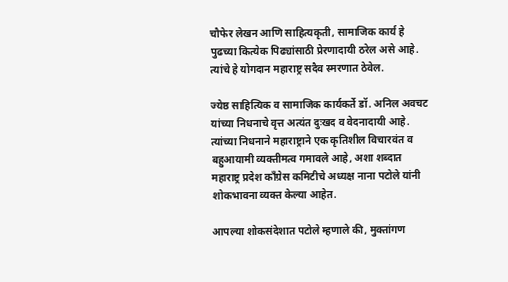चौफेर लेखन आणि साहित्यकृती, सामाजिक कार्य हे पुढच्या कित्येक पिढ्यांसाठी प्रेरणादायी ठरेल असे आहे. त्यांचे हे योगदान महाराष्ट्र सदैव स्मरणात ठेवेल.

ज्येष्ठ साहित्यिक व सामाजिक कार्यकर्ते डॉ. अनिल अवचट यांच्या निधनाचे वृत्त अत्यंत दुःखद व वेदनादायी आहे. त्यांच्या निधनाने महाराष्ट्राने एक कृतिशील विचारवंत व बहुआयामी व्यक्तीमत्व गमावले आहे, अशा शब्दात महाराष्ट्र प्रदेश काँग्रेस कमिटीचे अध्यक्ष नाना पटोले यांनी शोकभावना व्यक्त केल्या आहेत.

आपल्या शोकसंदेशात पटोले म्हणाले की, मुक्तांगण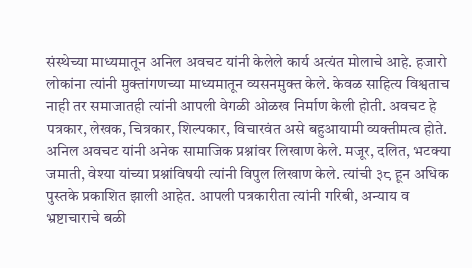संस्थेच्या माध्यमातून अनिल अवचट यांनी केलेले कार्य अत्यंत मोलाचे आहे. हजारो लोकांना त्यांनी मुक्तांगणच्या माध्यमातून व्यसनमुक्त केले. केवळ साहित्य विश्वताच नाही तर समाजातही त्यांनी आपली वेगळी ओळख निर्माण केली होती. अवचट हे पत्रकार, लेखक, चित्रकार, शिल्पकार, विचारवंत असे बहुआयामी व्यक्तीमत्व होते. अनिल अवचट यांनी अनेक सामाजिक प्रश्नांवर लिखाण केले. मजूर, दलित, भटक्या जमाती, वेश्या यांच्या प्रश्नांविषयी त्यांनी विपुल लिखाण केले. त्यांची ३८ हून अधिक पुस्तके प्रकाशित झाली आहेत. आपली पत्रकारीता त्यांनी गरिबी, अन्याय व भ्रष्टाचाराचे बळी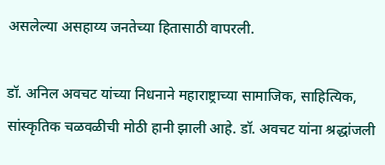असलेल्या असहाय्य जनतेच्या हितासाठी वापरली.

डॉ. अनिल अवचट यांच्या निधनाने महाराष्ट्राच्या सामाजिक, साहित्यिक, सांस्कृतिक चळवळीची मोठी हानी झाली आहे. डॉ. अवचट यांना श्रद्धांजली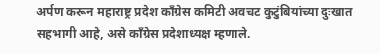अर्पण करून महाराष्ट्र प्रदेश काँग्रेस कमिटी अवचट कुटुंबियांच्या दुःखात सहभागी आहे, असे काँग्रेस प्रदेशाध्यक्ष म्हणाले.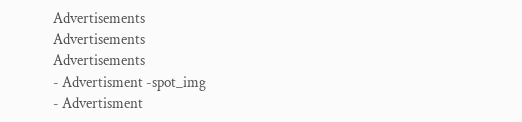Advertisements
Advertisements
Advertisements
- Advertisment -spot_img
- Advertisment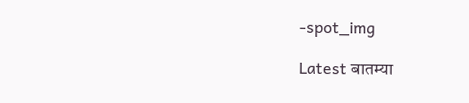-spot_img

Latest बातम्या